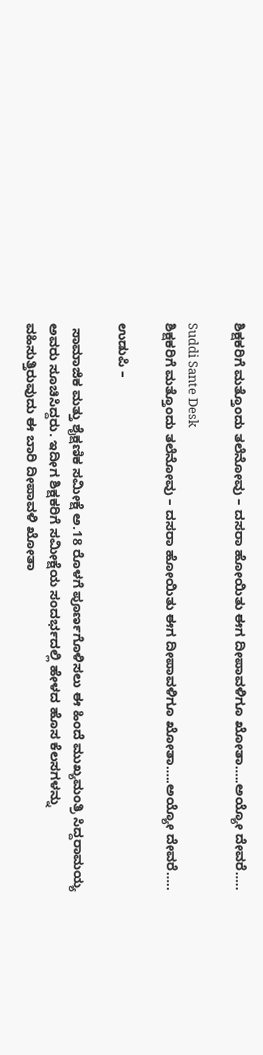ಶಿಕ್ಷಕರಿಗೆ ಮತ್ತೊಂದು ತಲೆನೋವು – ದಸರಾ ಹೋಯಿತು ಈಗ ದೀಪಾವಳಿಗೂ ಖೋತಾ…..ಅಯ್ಯೋ ದೇವರೆ…..

Suddi Sante Desk
ಶಿಕ್ಷಕರಿಗೆ ಮತ್ತೊಂದು ತಲೆನೋವು – ದಸರಾ ಹೋಯಿತು ಈಗ ದೀಪಾವಳಿಗೂ ಖೋತಾ…..ಅಯ್ಯೋ ದೇವರೆ…..

ಉಡುಪಿ –

 ಸಾಮಾಜಿಕ ಮತ್ತು ಶೈಕ್ಷಣಿಕ ಸಮೀಕ್ಷೆ ಅ.18 ರೊಳಗೆ ಪೂರ್ಣಗೊಳಿಸಲು ಈ ಹಿಂದೆ ಮುಖ್ಯಮಂತ್ರಿ ಸಿದ್ದರಾಮಯ್ಯ ಅವರು ಸೂಚಿಸಿದ್ದರು. ಇದೀಗ ಶಿಕ್ಷಕರಿಗೆ ಸಮೀಕ್ಷೆಯ ಸಂದರ್ಭದಲ್ಲಿ ಹೇಳದ ಹೊಸ ಕೆಲಸಗಳನ್ನು ವಹಿಸುತ್ತಿರುವುದು ಈ ಬಾರಿ ದೀಪಾವಳಿ ಖೋತಾ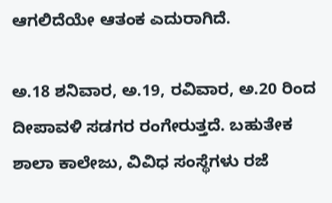ಆಗಲಿದೆಯೇ ಆತಂಕ ಎದುರಾಗಿದೆ.

ಅ.18 ಶನಿವಾರ, ಅ.19, ರವಿವಾರ, ಅ.20 ರಿಂದ ದೀಪಾವಳಿ ಸಡಗರ ರಂಗೇರುತ್ತದೆ. ಬಹುತೇಕ ಶಾಲಾ ಕಾಲೇಜು, ವಿವಿಧ ಸಂಸ್ಥೆಗಳು ರಜೆ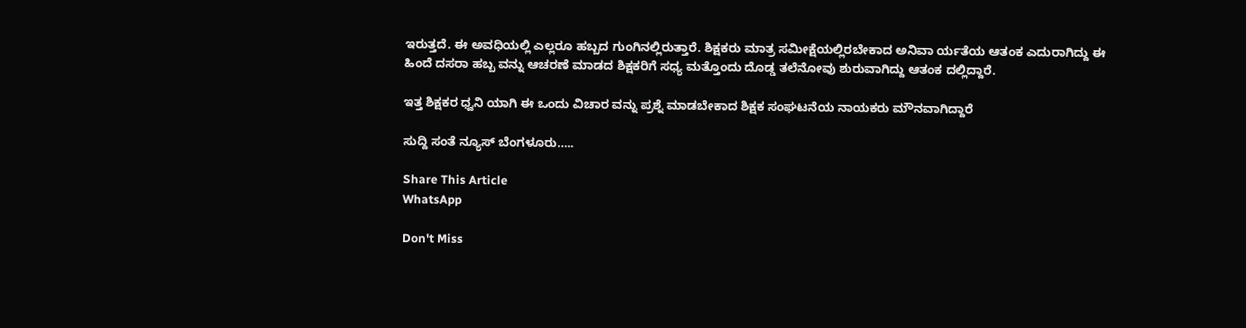ಇರುತ್ತದೆ. ಈ ಅವಧಿಯಲ್ಲಿ ಎಲ್ಲರೂ ಹಬ್ಬದ ಗುಂಗಿನಲ್ಲಿರುತ್ತಾರೆ. ಶಿಕ್ಷಕರು ಮಾತ್ರ ಸಮೀಕ್ಷೆಯಲ್ಲಿರಬೇಕಾದ ಅನಿವಾ ರ್ಯತೆಯ ಆತಂಕ ಎದುರಾಗಿದ್ದು ಈ ಹಿಂದೆ ದಸರಾ ಹಬ್ಬ ವನ್ನು ಆಚರಣೆ ಮಾಡದ ಶಿಕ್ಷಕರಿಗೆ ಸಧ್ಯ ಮತ್ತೊಂದು ದೊಡ್ಡ ತಲೆನೋವು ಶುರುವಾಗಿದ್ದು ಆತಂಕ ದಲ್ಲಿದ್ದಾರೆ.

ಇತ್ತ ಶಿಕ್ಷಕರ ಧ್ವನಿ ಯಾಗಿ ಈ ಒಂದು ವಿಚಾರ ವನ್ನು ಪ್ರಶ್ನೆ ಮಾಡಬೇಕಾದ ಶಿಕ್ಷಕ ಸಂಘಟನೆಯ ನಾಯಕರು ಮೌನವಾಗಿದ್ದಾರೆ

ಸುದ್ದಿ ಸಂತೆ ನ್ಯೂಸ್ ಬೆಂಗಳೂರು…..

Share This Article
WhatsApp

Don't Miss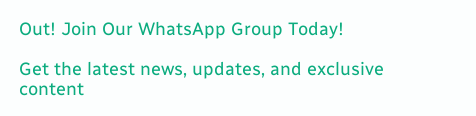Out! Join Our WhatsApp Group Today!

Get the latest news, updates, and exclusive content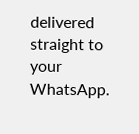delivered straight to your WhatsApp.